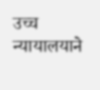उच्च न्यायालयाने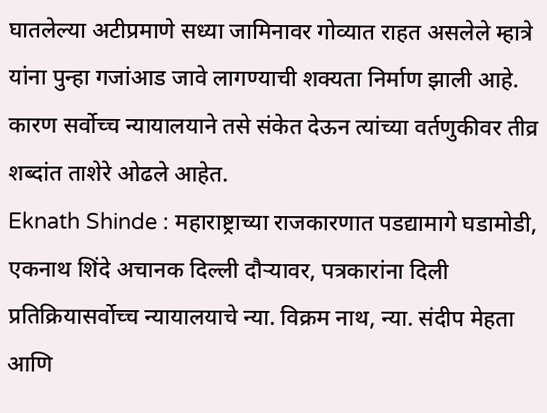घातलेल्या अटीप्रमाणे सध्या जामिनावर गोव्यात राहत असलेले म्हात्रे यांना पुन्हा गजांआड जावे लागण्याची शक्यता निर्माण झाली आहे. कारण सर्वोच्च न्यायालयाने तसे संकेत देऊन त्यांच्या वर्तणुकीवर तीव्र शब्दांत ताशेरे ओढले आहेत.
Eknath Shinde : महाराष्ट्राच्या राजकारणात पडद्यामागे घडामोडी, एकनाथ शिंदे अचानक दिल्ली दौऱ्यावर, पत्रकारांना दिली प्रतिक्रियासर्वोच्च न्यायालयाचे न्या. विक्रम नाथ, न्या. संदीप मेहता आणि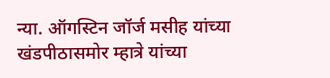न्या. ऑगस्टिन जॉर्ज मसीह यांच्या खंडपीठासमोर म्हात्रे यांच्या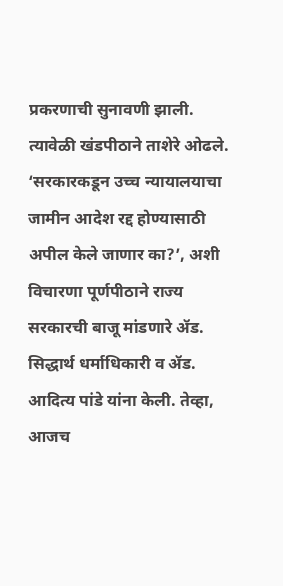प्रकरणाची सुनावणी झाली. त्यावेळी खंडपीठाने ताशेरे ओढले. ‘सरकारकडून उच्च न्यायालयाचा जामीन आदेश रद्द होण्यासाठी अपील केले जाणार का?’, अशी विचारणा पूर्णपीठाने राज्य सरकारची बाजू मांडणारे ॲड. सिद्धार्थ धर्माधिकारी व ॲड. आदित्य पांडे यांना केली. तेव्हा, आजच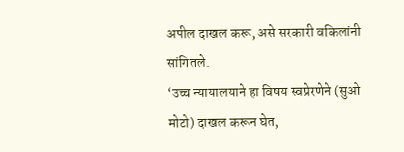अपील दाखल करू, असे सरकारी वकिलांनी सांगितले.
‘उच्च न्यायालयाने हा विषय स्वप्रेरणेने (सुओ मोटो) दाखल करून घेत,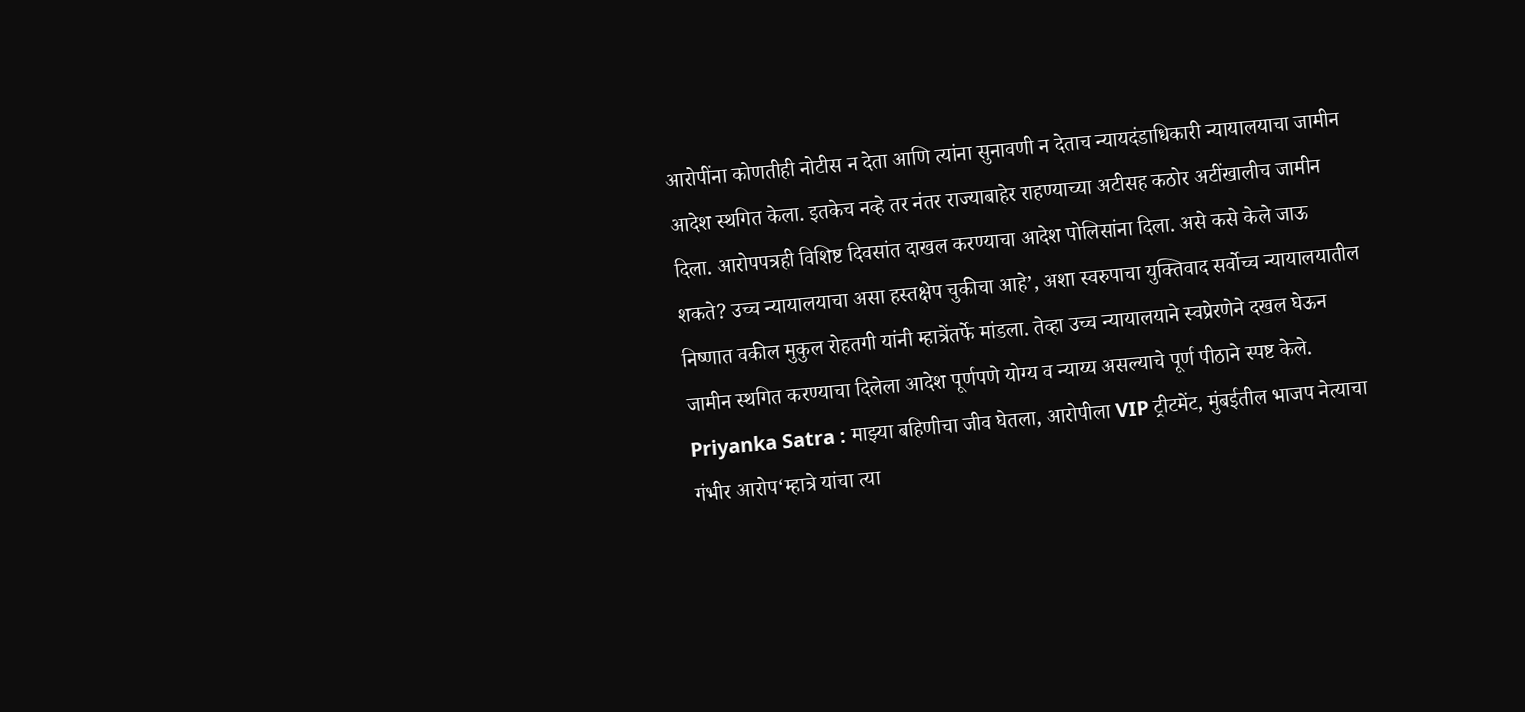आरोपींना कोणतीही नोटीस न देता आणि त्यांना सुनावणी न देताच न्यायदंडाधिकारी न्यायालयाचा जामीन आदेश स्थगित केला. इतकेच नव्हे तर नंतर राज्याबाहेर राहण्याच्या अटीसह कठोर अटींखालीच जामीन दिला. आरोपपत्रही विशिष्ट दिवसांत दाखल करण्याचा आदेश पोलिसांना दिला. असे कसे केले जाऊ शकते? उच्च न्यायालयाचा असा हस्तक्षेप चुकीचा आहे’, अशा स्वरुपाचा युक्तिवाद सर्वोच्च न्यायालयातील निष्णात वकील मुकुल रोहतगी यांनी म्हात्रेंतर्फे मांडला. तेव्हा उच्च न्यायालयाने स्वप्रेरणेने दखल घेऊन जामीन स्थगित करण्याचा दिलेला आदेश पूर्णपणे योग्य व न्याय्य असल्याचे पूर्ण पीठाने स्पष्ट केले.
Priyanka Satra : माझ्या बहिणीचा जीव घेतला, आरोपीला VIP ट्रीटमेंट, मुंबईतील भाजप नेत्याचा गंभीर आरोप‘म्हात्रे यांचा त्या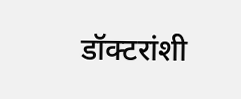डॉक्टरांशी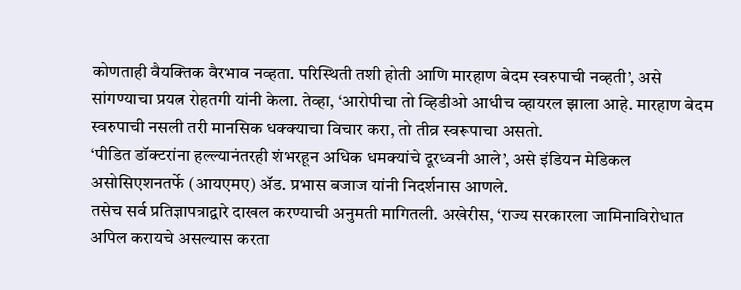कोणताही वैयक्तिक वैरभाव नव्हता. परिस्थिती तशी होती आणि मारहाण बेदम स्वरुपाची नव्हती’, असे सांगण्याचा प्रयत्न रोहतगी यांनी केला. तेव्हा, ‘आरोपीचा तो व्हिडीओ आधीच व्हायरल झाला आहे. मारहाण बेदम स्वरुपाची नसली तरी मानसिक धक्क्याचा विचार करा, तो तीव्र स्वरूपाचा असतो.
‘पीडित डॉक्टरांना हल्ल्यानंतरही शंभरहून अधिक धमक्यांचे दूरध्वनी आले’, असे इंडियन मेडिकल असोसिएशनतर्फे (आयएमए) ॲड. प्रभास बजाज यांनी निदर्शनास आणले.
तसेच सर्व प्रतिज्ञापत्राद्वारे दाखल करण्याची अनुमती मागितली. अखेरीस, ‘राज्य सरकारला जामिनाविरोधात अपिल करायचे असल्यास करता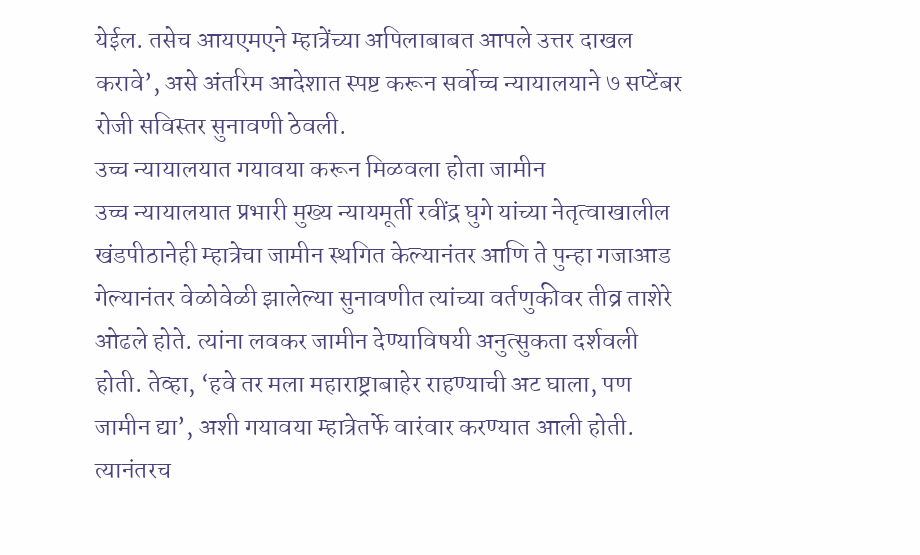येईल. तसेच आयएमएने म्हात्रेंच्या अपिलाबाबत आपले उत्तर दाखल करावे’, असे अंतरिम आदेशात स्पष्ट करून सर्वोच्च न्यायालयाने ७ सप्टेंबर रोजी सविस्तर सुनावणी ठेवली.
उच्च न्यायालयात गयावया करून मिळवला होता जामीन
उच्च न्यायालयात प्रभारी मुख्य न्यायमूर्ती रवींद्र घुगे यांच्या नेतृत्वाखालील खंडपीठानेही म्हात्रेचा जामीन स्थगित केल्यानंतर आणि ते पुन्हा गजाआड गेल्यानंतर वेळोवेळी झालेल्या सुनावणीत त्यांच्या वर्तणुकीवर तीव्र ताशेरे ओढले होते. त्यांना लवकर जामीन देण्याविषयी अनुत्सुकता दर्शवली होती. तेव्हा, ‘हवे तर मला महाराष्ट्राबाहेर राहण्याची अट घाला, पण जामीन द्या’, अशी गयावया म्हात्रेतर्फे वारंवार करण्यात आली होती. त्यानंतरच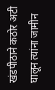खंडपीठाने कठोर अटी घालून त्यांना जामीन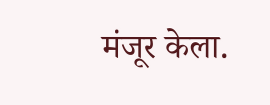मंजूर केला.